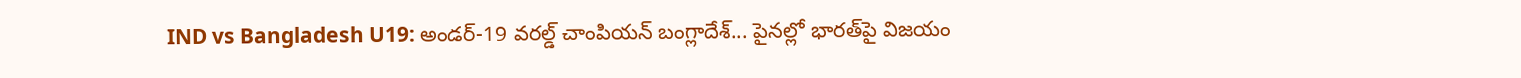IND vs Bangladesh U19: అండర్-19 వరల్డ్ చాంపియన్ బంగ్లాదేశ్... పైనల్లో భారత్‌పై విజయం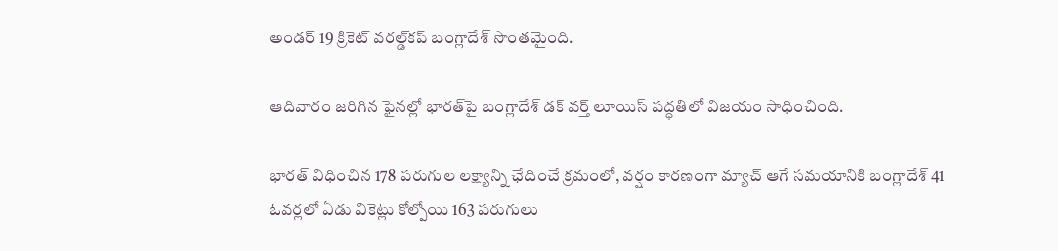అండర్ 19 క్రికెట్ వరల్డ్‌కప్ బంగ్లాదేశ్ సొంతమైంది.

ఆదివారం జరిగిన ఫైనల్లో భారత్‌పై బంగ్లాదేశ్ డక్ వర్త్ లూయిస్ పద్ధతిలో విజయం సాధించింది.

భారత్ విధించిన 178 పరుగుల లక్ష్యాన్ని ఛేదించే క్రమంలో, వర్షం కారణంగా మ్యాచ్ ఆగే సమయానికి బంగ్లాదేశ్ 41 ఓవర్లలో ఏడు వికెట్లు కోల్పోయి 163 పరుగులు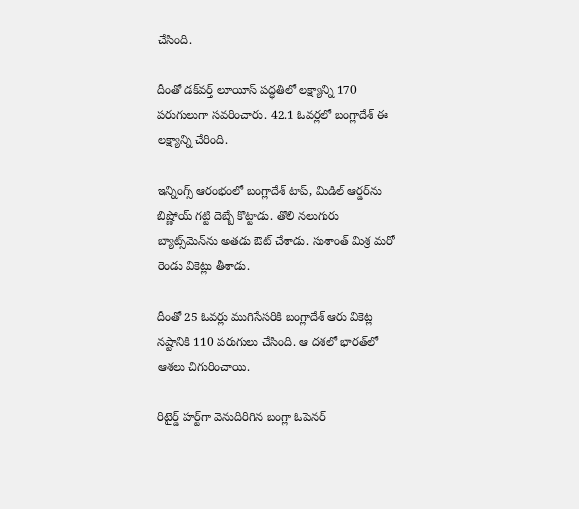చేసింది.

దీంతో డక్‌వర్త్ లూయీస్ పద్ధతిలో లక్ష్యాన్ని 170 పరుగులుగా సవరించారు. 42.1 ఓవర్లలో బంగ్లాదేశ్ ఈ లక్ష్యాన్ని చేరింది.

ఇన్నింగ్స్ ఆరంభంలో బంగ్లాదేశ్‌ టాప్, మిడిల్ ఆర్డర్‌‌ను బిష్ణోయ్ గట్టి దెబ్బే కొట్టాడు. తొలి నలుగురు బ్యాట్స్‌మెన్‌ను అతడు ఔట్ చేశాడు. సుశాంత్ మిశ్ర మరో రెండు వికెట్లు తీశాడు.

దీంతో 25 ఓవర్లు ముగిసేసరికి బంగ్లాదేశ్ ఆరు వికెట్ల నష్టానికి 110 పరుగులు చేసింది. ఆ దశలో భారత్‌లో ఆశలు చిగురించాయి.

రిటైర్డ్ హర్ట్‌గా వెనుదిరిగిన బంగ్లా ఓపెనర్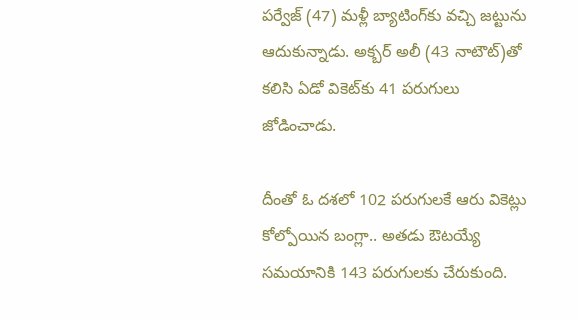పర్వేజ్ (47) మళ్లీ బ్యాటింగ్‌కు వచ్చి జట్టును ఆదుకున్నాడు. అక్బర్ అలీ (43 నాటౌట్)తో కలిసి ఏడో వికెట్‌కు 41 పరుగులు జోడించాడు.

దీంతో ఓ దశలో 102 పరుగులకే ఆరు వికెట్లు కోల్పోయిన బంగ్లా.. అతడు ఔటయ్యే సమయానికి 143 పరుగులకు చేరుకుంది.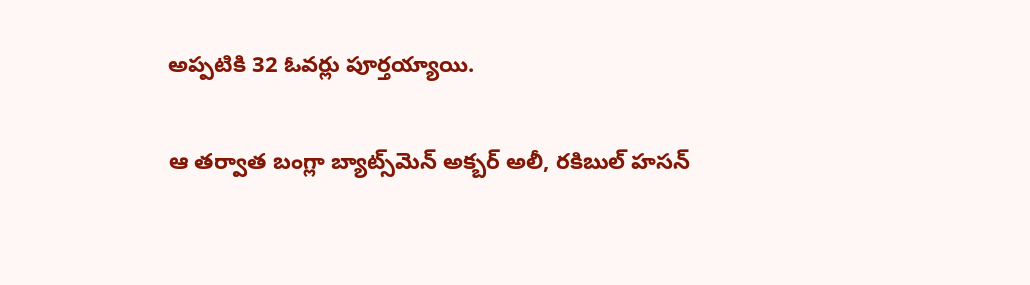అప్పటికి 32 ఓవర్లు పూర్తయ్యాయి.

ఆ తర్వాత బంగ్లా బ్యాట్స్‌మెన్ అక్బర్ అలీ, రకిబుల్ హసన్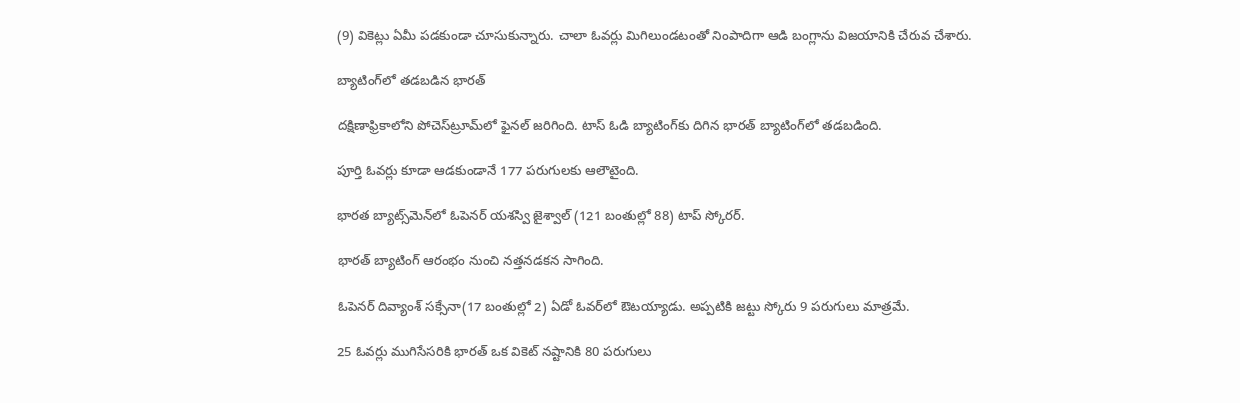(9) వికెట్లు ఏమీ పడకుండా చూసుకున్నారు. చాలా ఓవర్లు మిగిలుండటంతో నింపాదిగా ఆడి బంగ్లాను విజయానికి చేరువ చేశారు.

బ్యాటింగ్‌లో తడబడిన భారత్

దక్షిణాఫ్రికాలోని పోచెస్‌ట్రూమ్‌లో ఫైనల్ జరిగింది. టాస్ ఓడి బ్యాటింగ్‌కు దిగిన భారత్ బ్యాటింగ్‌లో తడబడింది.

పూర్తి ఓవర్లు కూడా ఆడకుండానే 177 పరుగులకు ఆలౌటైంది.

భారత బ్యాట్స్‌మెన్‌లో ఓపెనర్ యశస్వి జైశ్వాల్ (121 బంతుల్లో 88) టాప్ స్కోరర్.

భారత్ బ్యాటింగ్ ఆరంభం నుంచి నత్తనడకన సాగింది.

ఓపెనర్ దివ్యాంశ్ సక్సేనా(17 బంతుల్లో 2) ఏడో ఓవర్‌లో ఔటయ్యాడు. అప్పటికి జట్టు స్కోరు 9 పరుగులు మాత్రమే.

25 ఓవర్లు ముగిసేసరికి భారత్ ఒక వికెట్ నష్టానికి 80 పరుగులు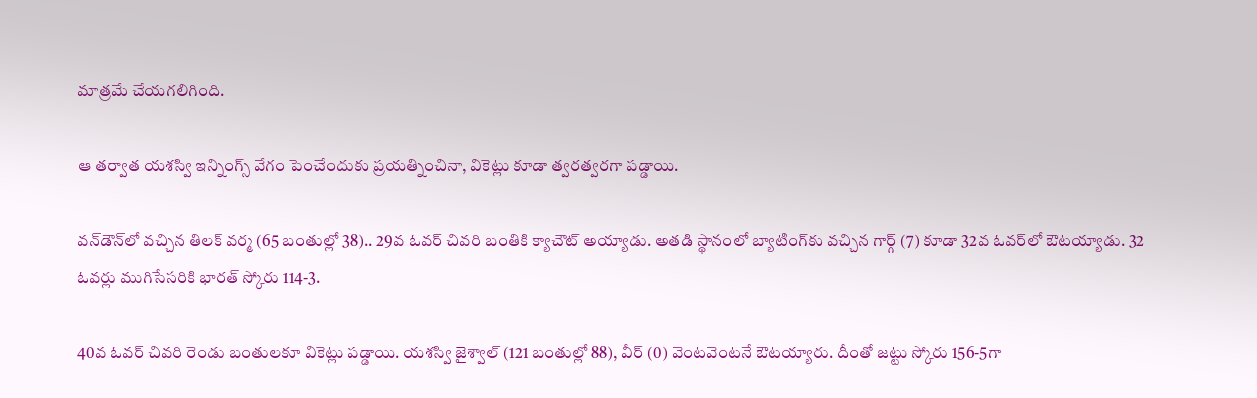మాత్రమే చేయగలిగింది.

ఆ తర్వాత యశస్వి ఇన్నింగ్స్ వేగం పెంచేందుకు ప్రయత్నించినా, వికెట్లు కూడా త్వరత్వరగా పడ్డాయి.

వన్‌డౌన్‌లో వచ్చిన తిలక్ వర్మ (65 బంతుల్లో 38).. 29వ ఓవర్ చివరి బంతికి క్యాచౌట్ అయ్యాడు. అతడి స్థానంలో బ్యాటింగ్‌కు వచ్చిన గార్గ్ (7) కూడా 32వ ఓవర్‌లో ఔటయ్యాడు. 32 ఓవర్లు ముగిసేసరికి భారత్ స్కోరు 114-3.

40వ ఓవర్ చివరి రెండు బంతులకూ వికెట్లు పడ్డాయి. యశస్వి జైశ్వాల్ (121 బంతుల్లో 88), వీర్ (0) వెంటవెంటనే ఔటయ్యారు. దీంతో జట్టు స్కోరు 156-5గా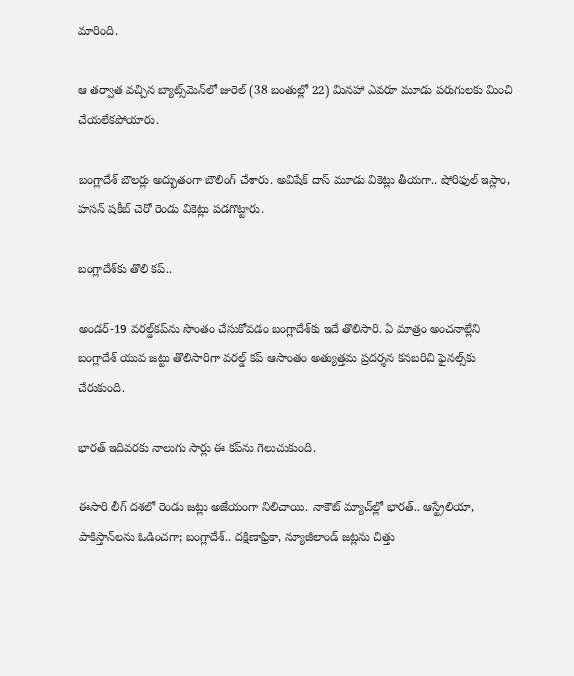మారింది.

ఆ తర్వాత వచ్చిన బ్యాట్స్‌మెన్‌లో జురెల్ (38 బంతుల్లో 22) మినహా ఎవరూ మూడు పరుగులకు మించి చేయలేకపోయారు.

బంగ్లాదేశ్ బౌలర్లు అద్భుతంగా బౌలింగ్ చేశారు. అవిషేక్ దాస్ మూడు వికెట్లు తీయగా.. షోరిఫుల్ ఇస్లాం, హసన్ షకీబ్ చెరో రెండు వికెట్లు పడగొట్టారు.

బంగ్లాదేశ్‌కు తొలి కప్..

అండర్-19 వరల్డ్‌కప్‌ను సొంతం చేసుకోవడం బంగ్లాదేశ్‌కు ఇదే తొలిసారి. ఏ మాత్రం అంచనాల్లేని బంగ్లాదేశ్ యువ జట్టు తొలిసారిగా వరల్డ్ కప్ ఆసాంతం అత్యుత్తమ ప్రదర్శన కనబరిచి ఫైనల్స్‌‌కు చేరుకుంది.

భారత్ ఇదివరకు నాలుగు సార్లు ఈ కప్‌ను గెలుచుకుంది.

ఈసారి లీగ్ దశలో రెండు జట్లు అజేయంగా నిలిచాయి. నాకౌట్ మ్యాచ్‌ల్లో భారత్.. ఆస్ట్రేలియా, పాకిస్తాన్‌లను ఓడించగా; బంగ్లాదేశ్.. దక్షిణాఫ్రికా, న్యూజీలాండ్ జట్లను చిత్తు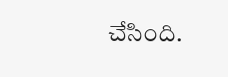చేసింది.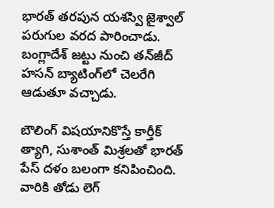భారత్ తరపున యశస్వి జైశ్వాల్ పరుగుల వరద పారించాడు. బంగ్లాదేశ్ జట్టు నుంచి తన్‌జీద్‌ హసన్ బ్యాటింగ్‌లో చెలరేగి ఆడుతూ వచ్చాడు.

బౌలింగ్‌ విషయానికొస్తే కార్తీక్ త్యాగి, సుశాంత్ మిశ్రలతో భారత్ పేస్ దళం బలంగా కనిపించింది. వారికి తోడు లెగ్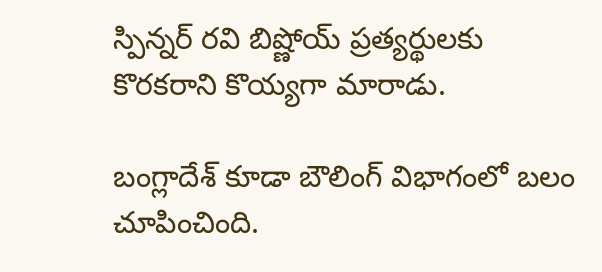స్పిన్నర్ రవి బిష్ణోయ్ ప్రత్యర్థులకు కొరకరాని కొయ్యగా మారాడు.

బంగ్లాదేశ్‌ కూడా బౌలింగ్ విభాగంలో బలం చూపించింది.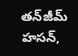తన్‌జీమ్ హసన్,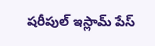షరీపుల్ ఇస్లామ్ పేస్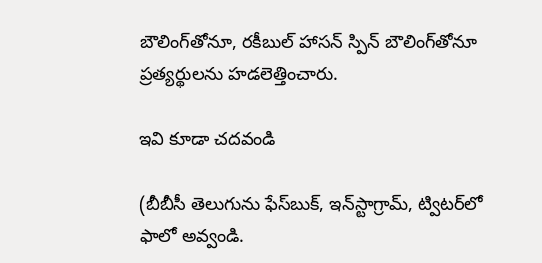బౌలింగ్‌తోనూ, రకీబుల్ హాసన్ స్పిన్ బౌలింగ్‌తోనూ ప్రత్యర్థులను హడలెత్తించారు.

ఇవి కూడా చదవండి

(బీబీసీ తెలుగును ఫేస్‌బుక్, ఇన్‌స్టాగ్రామ్‌, ట్విటర్‌లో ఫాలో అవ్వండి.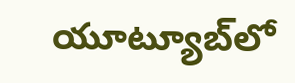యూట్యూబ్‌లో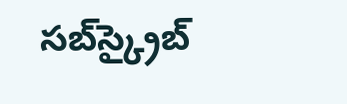సబ్‌స్క్రైబ్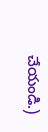చేయండి.)